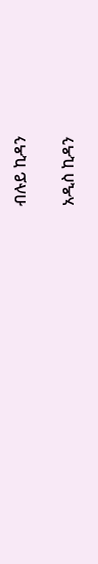ብሉይ ኪዳን

አዲስ ኪዳን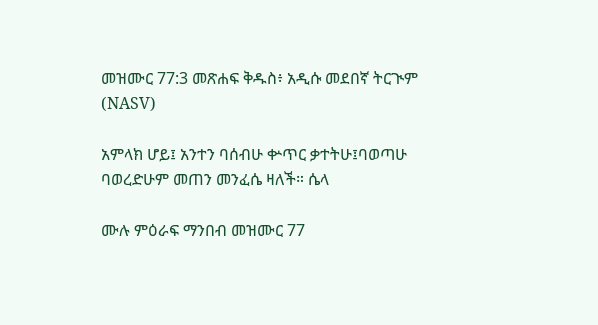መዝሙር 77:3 መጽሐፍ ቅዱስ፥ አዲሱ መደበኛ ትርጒም (NASV)

አምላክ ሆይ፤ አንተን ባሰብሁ ቍጥር ቃተትሁ፤ባወጣሁ ባወረድሁም መጠን መንፈሴ ዛለች። ሴላ

ሙሉ ምዕራፍ ማንበብ መዝሙር 77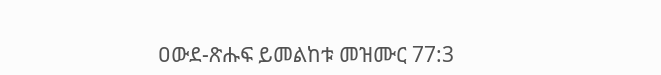ዐውደ-ጽሑፍ ይመልከቱ መዝሙር 77:3